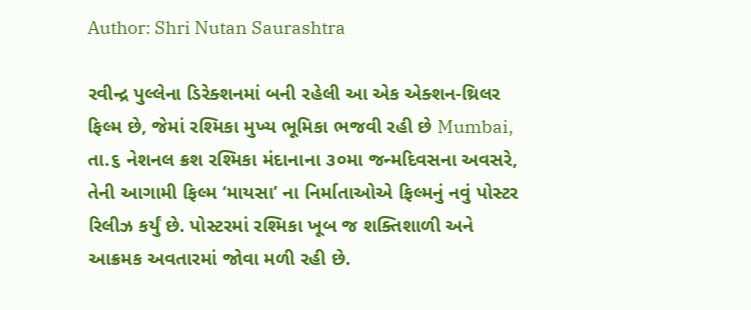Author: Shri Nutan Saurashtra

રવીન્દ્ર પુલ્લેના ડિરેક્શનમાં બની રહેલી આ એક એક્શન-થ્રિલર ફિલ્મ છે, જેમાં રશ્મિકા મુખ્ય ભૂમિકા ભજવી રહી છે Mumbai, તા.૬ નેશનલ ક્રશ રશ્મિકા મંદાનાના ૩૦મા જન્મદિવસના અવસરે, તેની આગામી ફિલ્મ ‘માયસા’ ના નિર્માતાઓએ ફિલ્મનું નવું પોસ્ટર રિલીઝ કર્યું છે. પોસ્ટરમાં રશ્મિકા ખૂબ જ શક્તિશાળી અને આક્રમક અવતારમાં જોવા મળી રહી છે.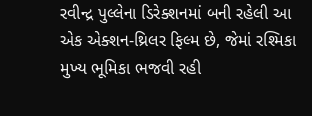રવીન્દ્ર પુલ્લેના ડિરેક્શનમાં બની રહેલી આ એક એક્શન-થ્રિલર ફિલ્મ છે, જેમાં રશ્મિકા મુખ્ય ભૂમિકા ભજવી રહી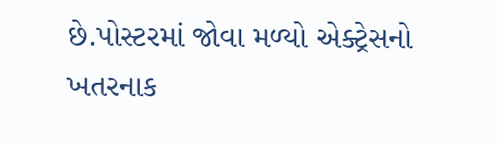છે.પોસ્ટરમાં જોવા મળ્યો એક્ટ્રેસનો ખતરનાક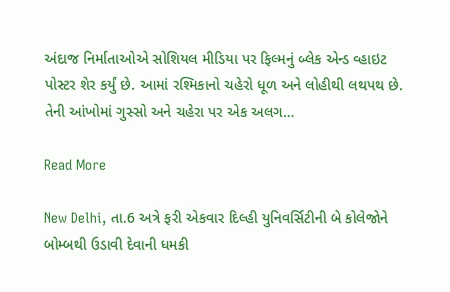અંદાજ નિર્માતાઓએ સોશિયલ મીડિયા પર ફિલ્મનું બ્લેક એન્ડ વ્હાઇટ પોસ્ટર શેર કર્યું છે. આમાં રશ્મિકાનો ચહેરો ધૂળ અને લોહીથી લથપથ છે. તેની આંખોમાં ગુસ્સો અને ચહેરા પર એક અલગ…

Read More

New Delhi, તા.6 અત્રે ફરી એકવાર દિલ્હી યુનિવર્સિટીની બે કોલેજોને બોમ્બથી ઉડાવી દેવાની ધમકી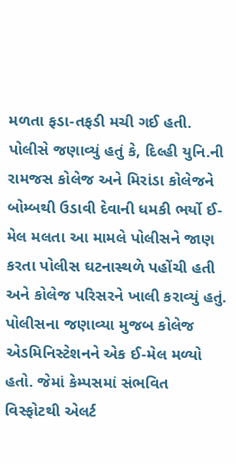મળતા ફડા-તફડી મચી ગઈ હતી. પોલીસે જણાવ્યું હતું કે, દિલ્હી યુનિ.ની રામજસ કોલેજ અને મિરાંડા કોલેજને બોમ્બથી ઉડાવી દેવાની ધમકી ભર્યો ઈ-મેલ મલતા આ મામલે પોલીસને જાણ કરતા પોલીસ ઘટનાસ્થળે પહોંચી હતી અને કોલેજ પરિસરને ખાલી કરાવ્યું હતું. પોલીસના જણાવ્યા મુજબ કોલેજ એડમિનિસ્ટેશનને એક ઈ-મેલ મળ્યો હતો. જેમાં કેમ્પસમાં સંભવિત વિસ્ફોટથી એલર્ટ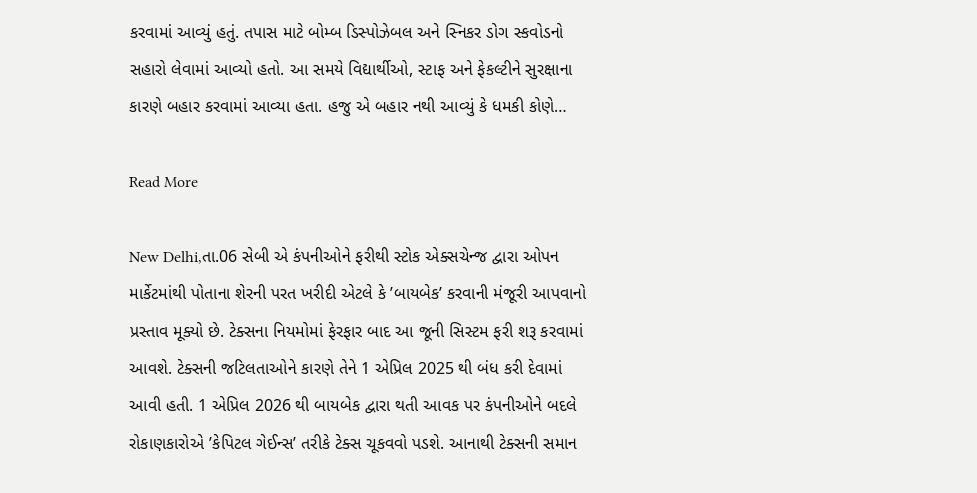કરવામાં આવ્યું હતું. તપાસ માટે બોમ્બ ડિસ્પોઝેબલ અને સ્નિકર ડોગ સ્કવોડનો સહારો લેવામાં આવ્યો હતો. આ સમયે વિદ્યાર્થીઓ, સ્ટાફ અને ફેકલ્ટીને સુરક્ષાના કારણે બહાર કરવામાં આવ્યા હતા. હજુ એ બહાર નથી આવ્યું કે ધમકી કોણે…

Read More

New Delhi,તા.06 સેબી એ કંપનીઓને ફરીથી સ્ટોક એક્સચેન્જ દ્વારા ઓપન માર્કેટમાંથી પોતાના શેરની પરત ખરીદી એટલે કે ’બાયબેક’ કરવાની મંજૂરી આપવાનો પ્રસ્તાવ મૂક્યો છે. ટેક્સના નિયમોમાં ફેરફાર બાદ આ જૂની સિસ્ટમ ફરી શરૂ કરવામાં આવશે. ટેક્સની જટિલતાઓને કારણે તેને 1 એપ્રિલ 2025 થી બંધ કરી દેવામાં આવી હતી. 1 એપ્રિલ 2026 થી બાયબેક દ્વારા થતી આવક પર કંપનીઓને બદલે રોકાણકારોએ ’કેપિટલ ગેઈન્સ’ તરીકે ટેક્સ ચૂકવવો પડશે. આનાથી ટેક્સની સમાન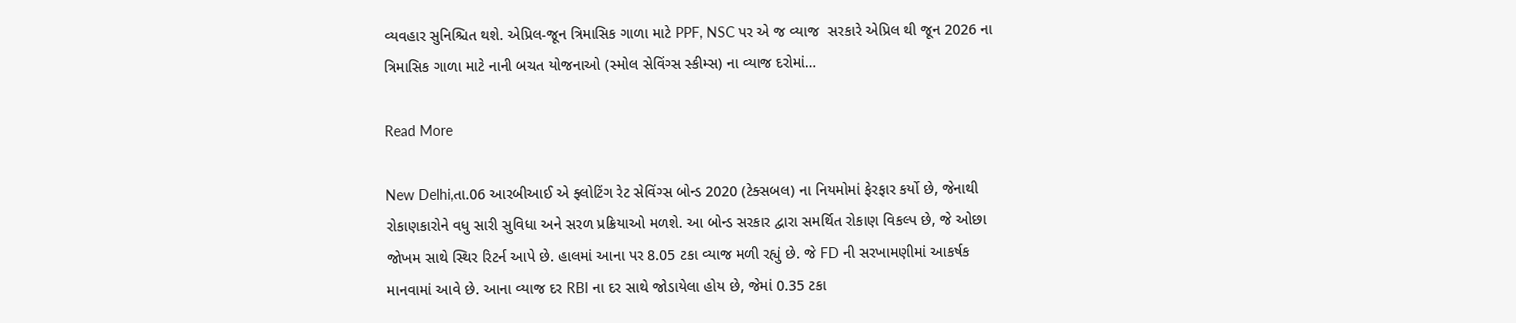વ્યવહાર સુનિશ્ચિત થશે. એપ્રિલ-જૂન ત્રિમાસિક ગાળા માટે PPF, NSC પર એ જ વ્યાજ  સરકારે એપ્રિલ થી જૂન 2026 ના ત્રિમાસિક ગાળા માટે નાની બચત યોજનાઓ (સ્મોલ સેવિંગ્સ સ્કીમ્સ) ના વ્યાજ દરોમાં…

Read More

New Delhi,તા.06 આરબીઆઈ એ ફ્લોટિંગ રેટ સેવિંગ્સ બોન્ડ 2020 (ટેક્સબલ) ના નિયમોમાં ફેરફાર કર્યો છે, જેનાથી રોકાણકારોને વધુ સારી સુવિધા અને સરળ પ્રક્રિયાઓ મળશે. આ બોન્ડ સરકાર દ્વારા સમર્થિત રોકાણ વિકલ્પ છે, જે ઓછા જોખમ સાથે સ્થિર રિટર્ન આપે છે. હાલમાં આના પર 8.05 ટકા વ્યાજ મળી રહ્યું છે. જે FD ની સરખામણીમાં આકર્ષક માનવામાં આવે છે. આના વ્યાજ દર RBI ના દર સાથે જોડાયેલા હોય છે, જેમાં 0.35 ટકા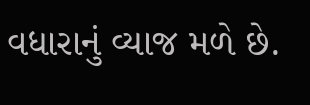વધારાનું વ્યાજ મળે છે.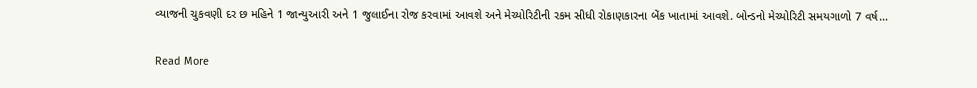વ્યાજની ચુકવણી દર છ મહિને 1 જાન્યુઆરી અને 1 જુલાઈના રોજ કરવામાં આવશે અને મેચ્યોરિટીની રકમ સીધી રોકાણકારના બેંક ખાતામાં આવશે. બોન્ડનો મેચ્યોરિટી સમયગાળો 7 વર્ષ…

Read More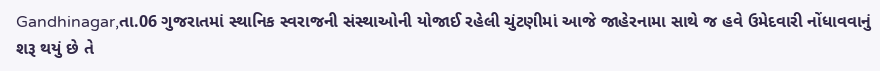Gandhinagar,તા.06 ગુજરાતમાં સ્થાનિક સ્વરાજની સંસ્થાઓની યોજાઈ રહેલી ચુંટણીમાં આજે જાહેરનામા સાથે જ હવે ઉમેદવારી નોંધાવવાનું શરૂ થયું છે તે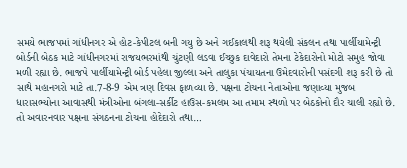સમયે ભાજપમાં ગાંધીનગર એ હોટ-કેપીટલ બની ગયુ છે અને ગઈકાલથી શરૂ થયેલી સંકલન તથા પાર્લીયામેન્ટ્રી બોર્ડની બેઠક માટે ગાંધીનગરમાં રાજયભરમાંથી ચુંટણી લડવા ઈચ્છુક દાવેદારો તેમના ટેકેદારોનો મોટો સમુહ જોવા મળી રહ્યા છે. ભાજપે પાર્લીયામેન્ટ્રી બોર્ડ પહેલા જીલ્લા અને તાલુકા પંચાયતના ઉમેદવારોની પસંદગી શરૂ કરી છે તો સાથે મહાનગરો માટે તા.7-8-9 એમ ત્રણ દિવસ ફાળવ્યા છે. પક્ષના ટોચના નેતાઓના જણાવ્યા મુજબ ધારાસભ્યોના આવાસથી મંત્રીઓના બંગલા-સર્કીટ હાઉસ-કમલમ આ તમામ સ્થળો પર બેઠકોનો દૌર ચાલી રહ્યો છે. તો અવારનવાર પક્ષના સંગઠનના ટોચના હોદેદારો તથા…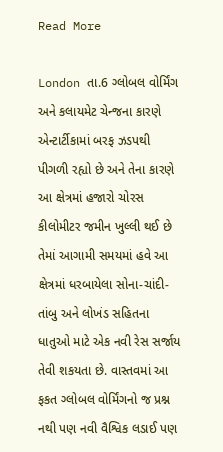Read More

London તા.6 ગ્લોબલ વોર્મિંગ અને કલાયમેટ ચેન્જના કારણે એન્ટાર્ટીકામાં બરફ ઝડપથી પીગળી રહ્યો છે અને તેના કારણે આ ક્ષેત્રમાં હજારો ચોરસ કીલોમીટર જમીન ખુલ્લી થઈ છે તેમાં આગામી સમયમાં હવે આ ક્ષેત્રમાં ધરબાયેલા સોના-ચાંદી-તાંબુ અને લોખંડ સહિતના ધાતુઓ માટે એક નવી રેસ સર્જાય તેવી શકયતા છે. વાસ્તવમાં આ ફકત ગ્લોબલ વોર્મિંગનો જ પ્રશ્ન નથી પણ નવી વૈશ્વિક લડાઈ પણ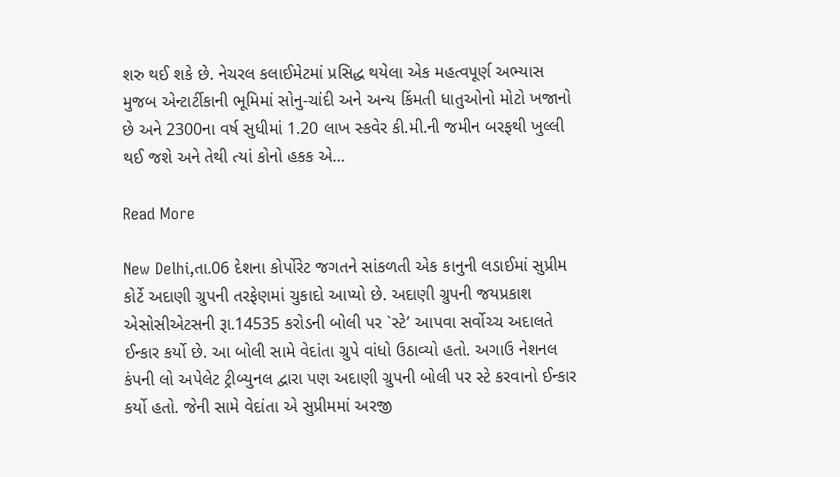શરુ થઈ શકે છે. નેચરલ કલાઈમેટમાં પ્રસિદ્ધ થયેલા એક મહત્વપૂર્ણ અભ્યાસ મુજબ એન્ટાર્ટીકાની ભૂમિમાં સોનુ-ચાંદી અને અન્ય કિંમતી ધાતુઓનો મોટો ખજાનો છે અને 2300ના વર્ષ સુધીમાં 1.20 લાખ સ્કવેર કી.મી.ની જમીન બરફથી ખુલ્લી થઈ જશે અને તેથી ત્યાં કોનો હકક એ…

Read More

New Delhi,તા.06 દેશના કોર્પોરેટ જગતને સાંકળતી એક કાનુની લડાઈમાં સુપ્રીમ કોર્ટે અદાણી ગ્રુપની તરફેણમાં ચુકાદો આપ્યો છે. અદાણી ગ્રુપની જયપ્રકાશ એસોસીએટસની રૂા.14535 કરોડની બોલી પર `સ્ટે’ આપવા સર્વોચ્ચ અદાલતે ઈન્કાર કર્યો છે. આ બોલી સામે વેદાંતા ગ્રુપે વાંધો ઉઠાવ્યો હતો. અગાઉ નેશનલ કંપની લો અપેલેટ ટ્રીબ્યુનલ દ્વારા પણ અદાણી ગ્રુપની બોલી પર સ્ટે કરવાનો ઈન્કાર કર્યો હતો. જેની સામે વેદાંતા એ સુપ્રીમમાં અરજી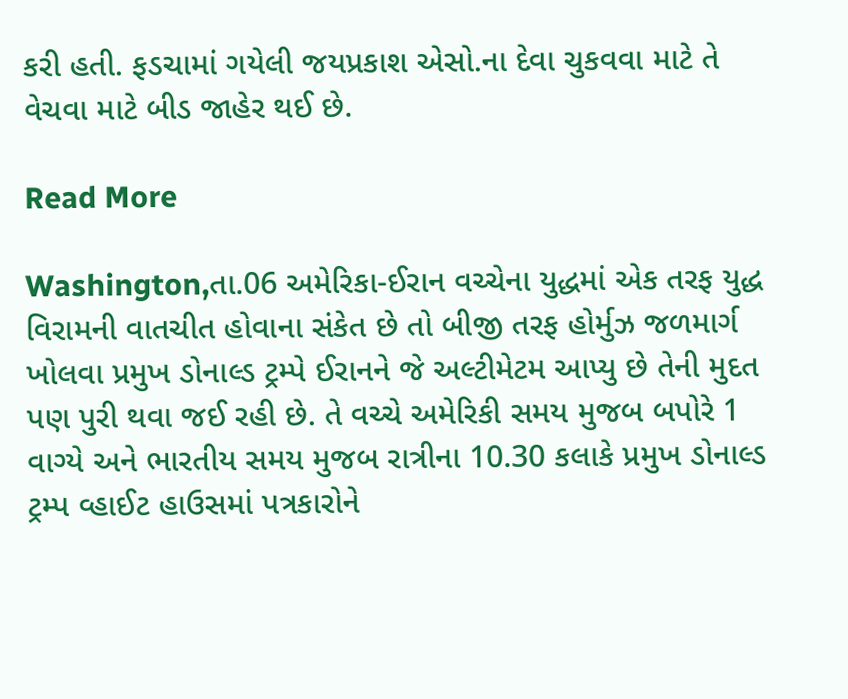કરી હતી. ફડચામાં ગયેલી જયપ્રકાશ એસો.ના દેવા ચુકવવા માટે તે વેચવા માટે બીડ જાહેર થઈ છે.

Read More

Washington,તા.06 અમેરિકા-ઈરાન વચ્ચેના યુદ્ધમાં એક તરફ યુદ્ધ વિરામની વાતચીત હોવાના સંકેત છે તો બીજી તરફ હોર્મુઝ જળમાર્ગ ખોલવા પ્રમુખ ડોનાલ્ડ ટ્રમ્પે ઈરાનને જે અલ્ટીમેટમ આપ્યુ છે તેની મુદત પણ પુરી થવા જઈ રહી છે. તે વચ્ચે અમેરિકી સમય મુજબ બપોરે 1 વાગ્યે અને ભારતીય સમય મુજબ રાત્રીના 10.30 કલાકે પ્રમુખ ડોનાલ્ડ ટ્રમ્પ વ્હાઈટ હાઉસમાં પત્રકારોને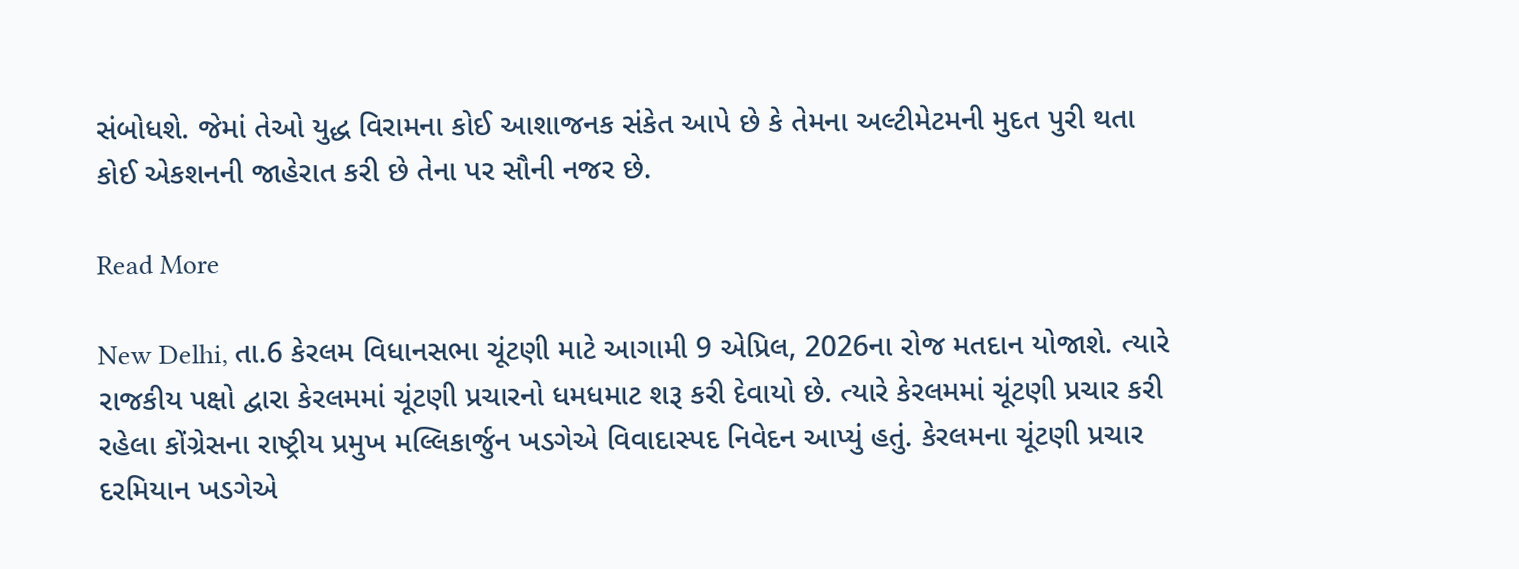સંબોધશે. જેમાં તેઓ યુદ્ધ વિરામના કોઈ આશાજનક સંકેત આપે છે કે તેમના અલ્ટીમેટમની મુદત પુરી થતા કોઈ એકશનની જાહેરાત કરી છે તેના પર સૌની નજર છે.

Read More

New Delhi, તા.6 કેરલમ વિધાનસભા ચૂંટણી માટે આગામી 9 એપ્રિલ, 2026ના રોજ મતદાન યોજાશે. ત્યારે રાજકીય પક્ષો દ્વારા કેરલમમાં ચૂંટણી પ્રચારનો ધમધમાટ શરૂ કરી દેવાયો છે. ત્યારે કેરલમમાં ચૂંટણી પ્રચાર કરી રહેલા કોંગ્રેસના રાષ્ટ્રીય પ્રમુખ મલ્લિકાર્જુન ખડગેએ વિવાદાસ્પદ નિવેદન આપ્યું હતું. કેરલમના ચૂંટણી પ્રચાર દરમિયાન ખડગેએ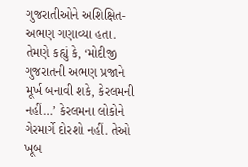ગુજરાતીઓને અશિક્ષિત-અભણ ગણાવ્યા હતા. તેમણે કહ્યું કે, ‘મોદીજી ગુજરાતની અભણ પ્રજાને મૂર્ખ બનાવી શકે, કેરલમની નહીં…’ કેરલમના લોકોને ગેરમાર્ગે દોરશો નહીં. તેઓ ખૂબ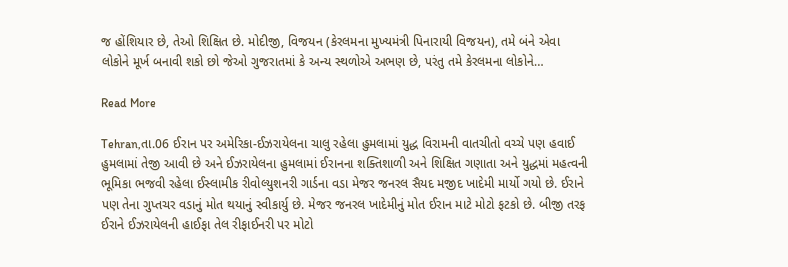જ હોંશિયાર છે, તેઓ શિક્ષિત છે. મોદીજી, વિજયન (કેરલમના મુખ્યમંત્રી પિનારાયી વિજયન), તમે બંને એવા લોકોને મૂર્ખ બનાવી શકો છો જેઓ ગુજરાતમાં કે અન્ય સ્થળોએ અભણ છે, પરંતુ તમે કેરલમના લોકોને…

Read More

Tehran,તા.06 ઈરાન પર અમેરિકા-ઈઝરાયેલના ચાલુ રહેલા હુમલામાં યુદ્ધ વિરામની વાતચીતો વચ્ચે પણ હવાઈ હુમલામાં તેજી આવી છે અને ઈઝરાયેલના હુમલામાં ઈરાનના શક્તિશાળી અને શિક્ષિત ગણાતા અને યુદ્ધમાં મહત્વની ભૂમિકા ભજવી રહેલા ઈસ્લામીક રીવોલ્યુશનરી ગાર્ડના વડા મેજર જનરલ સૈયદ મજીદ ખાદેમી માર્યો ગયો છે. ઈરાને પણ તેના ગુપ્તચર વડાનું મોત થયાનું સ્વીકાર્યુ છે. મેજર જનરલ ખાદેમીનું મોત ઈરાન માટે મોટો ફટકો છે. બીજી તરફ ઈરાને ઈઝરાયેલની હાઈફા તેલ રીફાઈનરી પર મોટો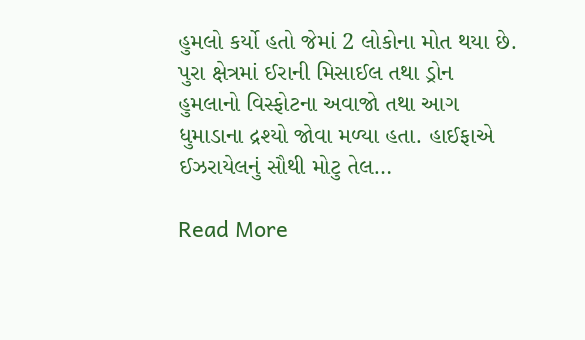હુમલો કર્યો હતો જેમાં 2 લોકોના મોત થયા છે. પુરા ક્ષેત્રમાં ઈરાની મિસાઈલ તથા ડ્રોન હુમલાનો વિસ્ફોટના અવાજો તથા આગ ધુમાડાના દ્રશ્યો જોવા મળ્યા હતા. હાઈફાએ ઈઝરાયેલનું સૌથી મોટુ તેલ…

Read More